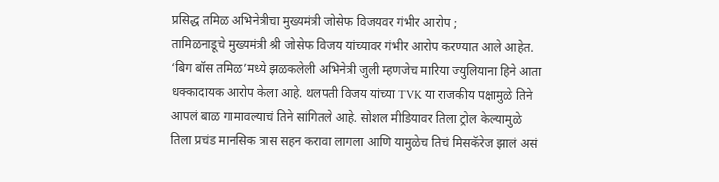प्रसिद्ध तमिळ अभिनेत्रीचा मुख्यमंत्री जोसेफ विजयवर गंभीर आरोप ;
तामिळनाडूचे मुख्यमंत्री श्री जोसेफ विजय यांच्यावर गंभीर आरोप करण्यात आले आहेत. ‘बिग बॉस तमिळ’मध्ये झळकलेली अभिनेत्री जुली म्हणजेच मारिया ज्युलियाना हिने आता धक्कादायक आरोप केला आहे. थलपती विजय यांच्या TVK या राजकीय पक्षामुळे तिने आपलं बाळ गामावल्याचं तिने सांगितले आहे. सोशल मीडियावर तिला ट्रोल केल्यामुळे तिला प्रचंड मानसिक त्रास सहन करावा लागला आणि यामुळेच तिचं मिसकॅरेज झालं असं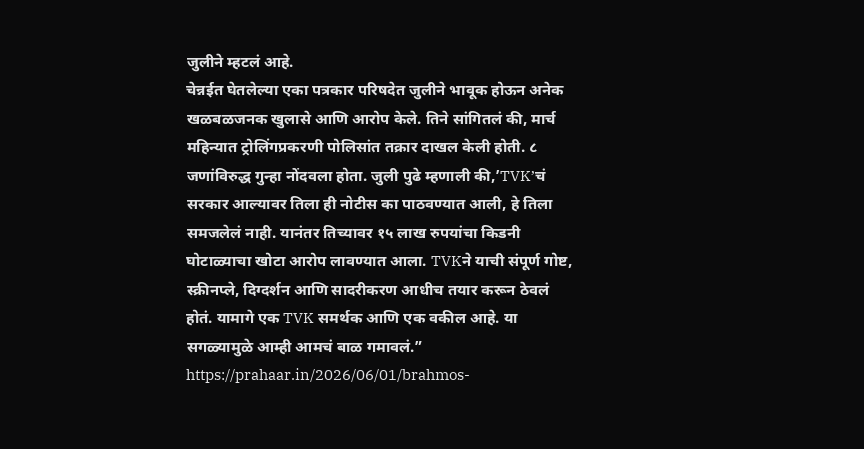जुलीने म्हटलं आहे.
चेन्नईत घेतलेल्या एका पत्रकार परिषदेत जुलीने भावूक होऊन अनेक खळबळजनक खुलासे आणि आरोप केले. तिने सांगितलं की, मार्च महिन्यात ट्रोलिंगप्रकरणी पोलिसांत तक्रार दाखल केली होती. ८ जणांविरुद्ध गुन्हा नोंदवला होता. जुली पुढे म्हणाली की,’TVK’चं सरकार आल्यावर तिला ही नोटीस का पाठवण्यात आली, हे तिला समजलेलं नाही. यानंतर तिच्यावर १५ लाख रुपयांचा किडनी घोटाळ्याचा खोटा आरोप लावण्यात आला. TVKने याची संपूर्ण गोष्ट, स्क्रीनप्ले, दिग्दर्शन आणि सादरीकरण आधीच तयार करून ठेवलं होतं. यामागे एक TVK समर्थक आणि एक वकील आहे. या सगळ्यामुळे आम्ही आमचं बाळ गमावलं.”
https://prahaar.in/2026/06/01/brahmos-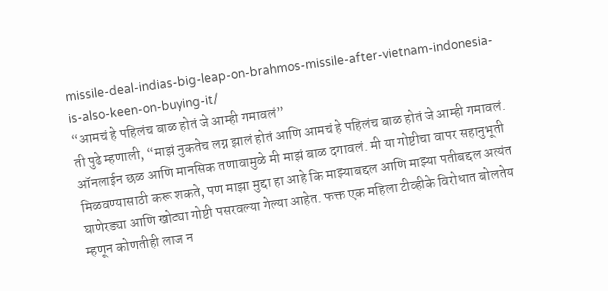missile-deal-indias-big-leap-on-brahmos-missile-after-vietnam-indonesia-is-also-keen-on-buying-it/
“आमचं हे पहिलंच बाळ होतं जे आम्ही गमावलं”
ती पुढे म्हणाली, “माझं नुकतेच लग्न झालं होतं आणि आमचं हे पहिलंच बाळ होतं जे आम्ही गमावलं. ऑनलाईन छळ आणि मानसिक तणावामुळे मी माझं बाळ दगावलं. मी या गोष्टीचा वापर सहानुभूती मिळवण्यासाठी करू शकते, पण माझा मुद्दा हा आहे कि माझ्याबद्दल आणि माझ्या पतीबद्दल अत्यंत घाणेरड्या आणि खोट्या गोष्टी पसरवल्या गेल्या आहेत. फक्त एक महिला टीव्हीके विरोधात बोलतेय म्हणून कोणतीही लाज न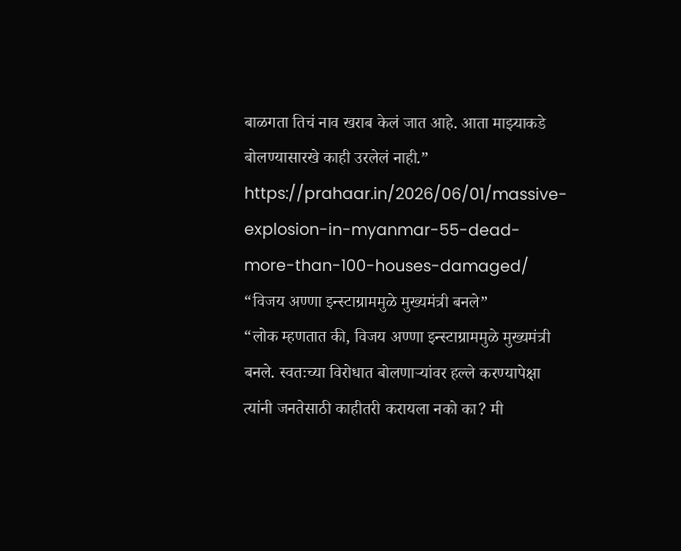बाळगता तिचं नाव खराब केलं जात आहे. आता माझ्याकडे बोलण्यासारखे काही उरलेलं नाही.”
https://prahaar.in/2026/06/01/massive-explosion-in-myanmar-55-dead-more-than-100-houses-damaged/
“विजय अण्णा इन्स्टाग्राममुळे मुख्यमंत्री बनले”
“लोक म्हणतात की, विजय अण्णा इन्स्टाग्राममुळे मुख्यमंत्री बनले. स्वतःच्या विरोधात बोलणाऱ्यांवर हल्ले करण्यापेक्षा त्यांनी जनतेसाठी काहीतरी करायला नको का? मी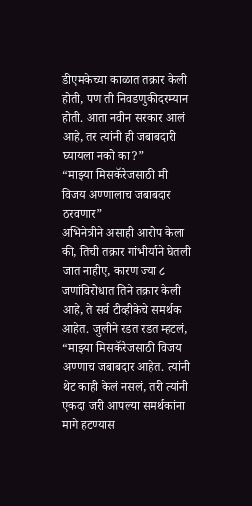डीएमकेच्या काळात तक्रार केली होती, पण ती निवडणुकीदरम्यान होती. आता नवीन सरकार आलं आहे, तर त्यांनी ही जबाबदारी घ्यायला नको का?”
“माझ्या मिसकॅरेजसाठी मी विजय अण्णालाच जबाबदार ठरवणार”
अभिनेत्रीने असाही आरोप केला की, तिची तक्रार गांभीर्याने घेतली जात नाहीए, कारण ज्या ८ जणांविरोधात तिने तक्रार केली आहे, ते सर्व टीव्हीकेचे समर्थक आहेत. जुलीने रडत रडत म्हटलं, “माझ्या मिसकॅरेजसाठी विजय अण्णाच जबाबदार आहेत. त्यांनी थेट काही केलं नसलं, तरी त्यांनी एकदा जरी आपल्या समर्थकांना मागे हटण्यास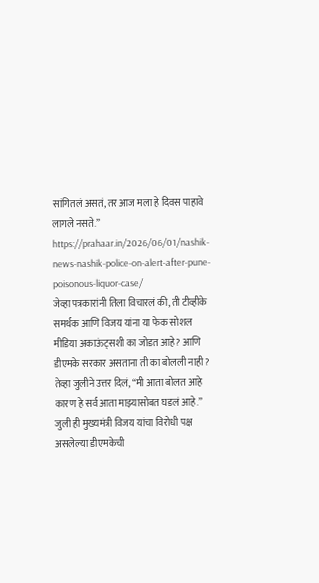सांगितलं असतं, तर आज मला हे दिवस पाहावे लागले नसते.”
https://prahaar.in/2026/06/01/nashik-news-nashik-police-on-alert-after-pune-poisonous-liquor-case/
जेव्हा पत्रकारांनी तिला विचारलं की, ती टीव्हीके समर्थक आणि विजय यांना या फेक सोशल मीडिया अकाऊंट्सशी का जोडत आहे? आणि डीएमके सरकार असताना ती का बोलली नाही? तेव्हा जुलीने उत्तर दिलं, “मी आता बोलत आहे कारण हे सर्व आता माझ्यासोबत घडलं आहे.” जुली ही मुख्यमंत्री विजय यांचा विरोधी पक्ष असलेल्या डीएमकेची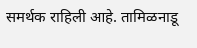समर्थक राहिली आहे. तामिळनाडू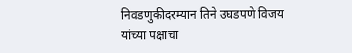निवडणुकीदरम्यान तिने उघडपणे विजय यांच्या पक्षाचा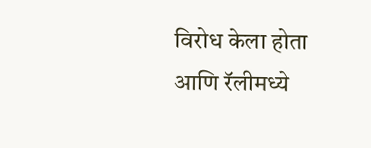विरोध केला होता आणि रॅलीमध्ये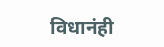विधानंही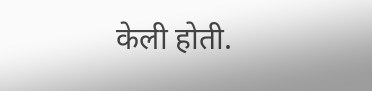केली होती.